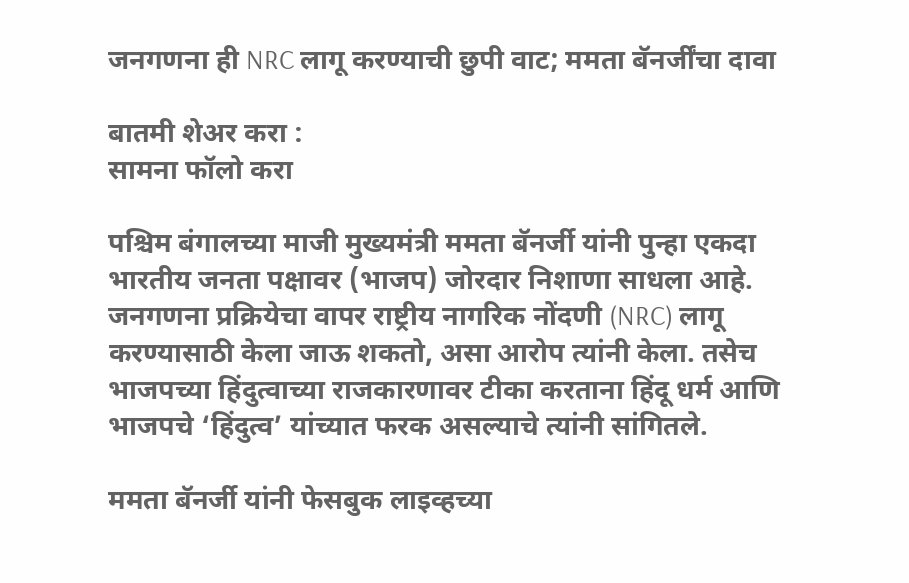जनगणना ही NRC लागू करण्याची छुपी वाट; ममता बॅनर्जींचा दावा

बातमी शेअर करा :
सामना फॉलो करा

पश्चिम बंगालच्या माजी मुख्यमंत्री ममता बॅनर्जी यांनी पुन्हा एकदा भारतीय जनता पक्षावर (भाजप) जोरदार निशाणा साधला आहे. जनगणना प्रक्रियेचा वापर राष्ट्रीय नागरिक नोंदणी (NRC) लागू करण्यासाठी केला जाऊ शकतो, असा आरोप त्यांनी केला. तसेच भाजपच्या हिंदुत्वाच्या राजकारणावर टीका करताना हिंदू धर्म आणि भाजपचे ‘हिंदुत्व’ यांच्यात फरक असल्याचे त्यांनी सांगितले.

ममता बॅनर्जी यांनी फेसबुक लाइव्हच्या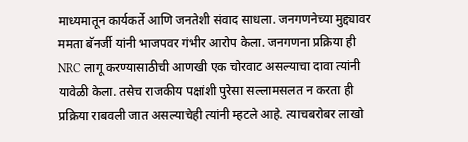माध्यमातून कार्यकर्ते आणि जनतेशी संवाद साधला. जनगणनेच्या मुद्द्यावर ममता बॅनर्जी यांनी भाजपवर गंभीर आरोप केला. जनगणना प्रक्रिया ही NRC लागू करण्यासाठीची आणखी एक चोरवाट असल्याचा दावा त्यांनी यावेळी केला. तसेच राजकीय पक्षांशी पुरेसा सल्लामसलत न करता ही प्रक्रिया राबवली जात असल्याचेही त्यांनी म्हटले आहे. त्याचबरोबर लाखो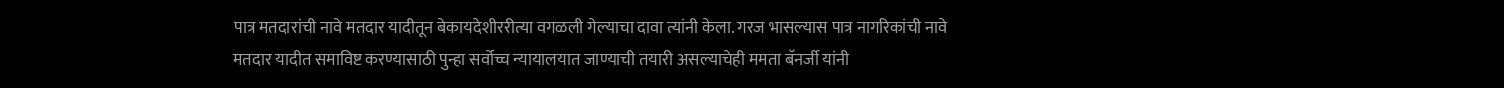पात्र मतदारांची नावे मतदार यादीतून बेकायदेशीररीत्या वगळली गेल्याचा दावा त्यांनी केला. गरज भासल्यास पात्र नागरिकांची नावे मतदार यादीत समाविष्ट करण्यासाठी पुन्हा सर्वोच्च न्यायालयात जाण्याची तयारी असल्याचेही ममता बॅनर्जी यांनी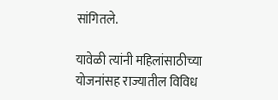सांगितले.

यावेळी त्यांनी महिलांसाठीच्या योजनांसह राज्यातील विविध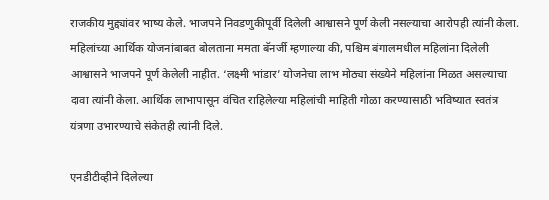राजकीय मुद्द्यांवर भाष्य केले. भाजपने निवडणुकीपूर्वी दिलेली आश्वासने पूर्ण केली नसल्याचा आरोपही त्यांनी केला. महिलांच्या आर्थिक योजनांबाबत बोलताना ममता बॅनर्जी म्हणाल्या की, पश्चिम बंगालमधील महिलांना दिलेली आश्वासने भाजपने पूर्ण केलेली नाहीत. ‘लक्ष्मी भांडार’ योजनेचा लाभ मोठ्या संख्येने महिलांना मिळत असल्याचा दावा त्यांनी केला. आर्थिक लाभापासून वंचित राहिलेल्या महिलांची माहिती गोळा करण्यासाठी भविष्यात स्वतंत्र यंत्रणा उभारण्याचे संकेतही त्यांनी दिले.

एनडीटीव्हीने दिलेल्या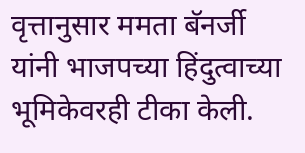वृत्तानुसार ममता बॅनर्जी यांनी भाजपच्या हिंदुत्वाच्या भूमिकेवरही टीका केली.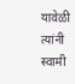यावेळी त्यांनी स्वामी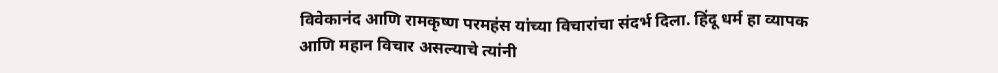विवेकानंद आणि रामकृष्ण परमहंस यांच्या विचारांचा संदर्भ दिला. हिंदू धर्म हा व्यापक आणि महान विचार असल्याचे त्यांनी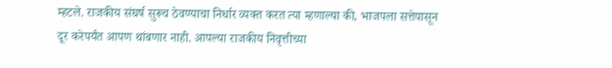म्हटले. राजकीय संघर्ष सुरूच ठेवण्याचा निर्धार व्यक्त करत त्या म्हणाल्या की, भाजपला सत्तेपासून दूर करेपर्यंत आपण थांबणार नाही. आपल्या राजकीय निवृत्तीच्या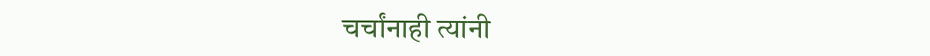चर्चांनाही त्यांनी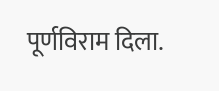पूर्णविराम दिला.